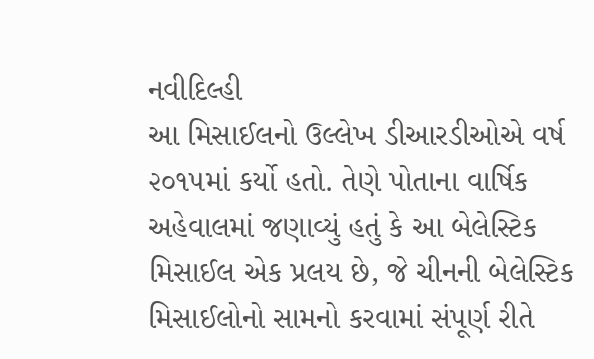નવીદિલ્હી
આ મિસાઈલનો ઉલ્લેખ ડીઆરડીઓએ વર્ષ ૨૦૧૫માં કર્યો હતો. તેણે પોતાના વાર્ષિક અહેવાલમાં જણાવ્યું હતું કે આ બેલેસ્ટિક મિસાઈલ એક પ્રલય છે, જે ચીનની બેલેસ્ટિક મિસાઈલોનો સામનો કરવામાં સંપૂર્ણ રીતે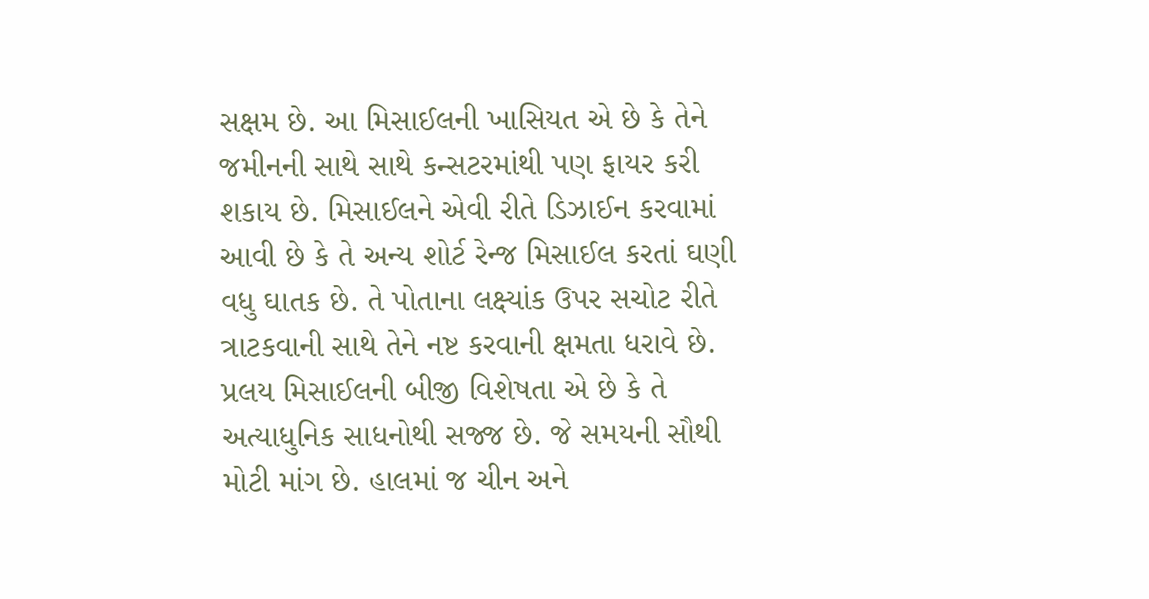સક્ષમ છે. આ મિસાઈલની ખાસિયત એ છે કે તેને જમીનની સાથે સાથે કન્સટરમાંથી પણ ફાયર કરી શકાય છે. મિસાઈલને એવી રીતે ડિઝાઈન કરવામાં આવી છે કે તે અન્ય શોર્ટ રેન્જ મિસાઈલ કરતાં ઘણી વધુ ઘાતક છે. તે પોતાના લક્ષ્યાંક ઉપર સચોટ રીતે ત્રાટકવાની સાથે તેને નષ્ટ કરવાની ક્ષમતા ધરાવે છે. પ્રલય મિસાઈલની બીજી વિશેષતા એ છે કે તે અત્યાધુનિક સાધનોથી સજ્જ છે. જે સમયની સૌથી મોટી માંગ છે. હાલમાં જ ચીન અને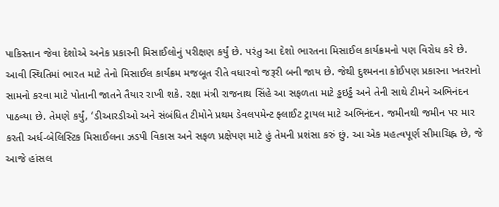પાકિસ્તાન જેવા દેશોએ અનેક પ્રકારની મિસાઈલોનું પરીક્ષણ કર્યું છે. પરંતુ આ દેશો ભારતના મિસાઈલ કાર્યક્રમનો પણ વિરોધ કરે છે. આવી સ્થિતિમાં ભારત માટે તેનો મિસાઈલ કાર્યક્રમ મજબૂત રીતે વધારવો જરૂરી બની જાય છે. જેથી દુશ્મનના કોઈપણ પ્રકારના ખતરાનો સામનો કરવા માટે પોતાની જાતને તૈયાર રાખી શકે. રક્ષા મંત્રી રાજનાથ સિંહે આ સફળતા માટે ડ્ઢઇર્ડ્ઢં અને તેની સાથે ટીમને અભિનંદન પાઠવ્યા છે. તેમણે કર્યું, ‘ડીઆરડીઓ અને સંબંધિત ટીમોને પ્રથમ ડેવલપમેન્ટ ફ્લાઈટ ટ્રાયલ માટે અભિનંદન. જમીનથી જમીન પર માર કરતી અર્ધ-બેલિસ્ટિક મિસાઈલના ઝડપી વિકાસ અને સફળ પ્રક્ષેપણ માટે હું તેમની પ્રશંસા કરું છું. આ એક મહત્વપૂર્ણ સીમાચિહ્ન છે, જે આજે હાંસલ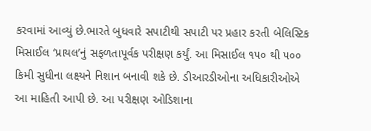કરવામાં આવ્યું છે.ભારતે બુધવારે સપાટીથી સપાટી પર પ્રહાર કરતી બેલિસ્ટિક મિસાઈલ ‘પ્રાયલ’નું સફળતાપૂર્વક પરીક્ષણ કર્યું. આ મિસાઈલ ૧૫૦ થી ૫૦૦ કિમી સુધીના લક્ષ્યને નિશાન બનાવી શકે છે. ડીઆરડીઓના અધિકારીઓએ આ માહિતી આપી છે. આ પરીક્ષણ ઓડિશાના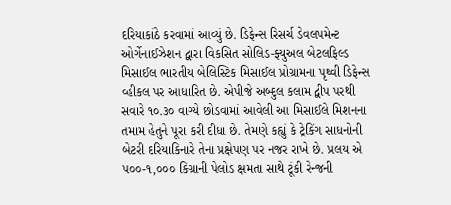દરિયાકાંઠે કરવામાં આવ્યું છે. ડિફેન્સ રિસર્ચ ડેવલપમેન્ટ ઓર્ગેનાઈઝેશન દ્વારા વિકસિત સોલિડ-ફ્યુઅલ બેટલફિલ્ડ મિસાઈલ ભારતીય બેલિસ્ટિક મિસાઈલ પ્રોગ્રામના પૃથ્વી ડિફેન્સ વ્હીકલ પર આધારિત છે. એપીજે અબ્દુલ કલામ દ્વીપ પરથી સવારે ૧૦.૩૦ વાગ્યે છોડવામાં આવેલી આ મિસાઈલે મિશનના તમામ હેતુને પૂરા કરી દીધા છે. તેમણે કહ્યું કે ટ્રેકિંગ સાધનોની બેટરી દરિયાકિનારે તેના પ્રક્ષેપણ પર નજર રાખે છે. પ્રલય એ ૫૦૦-૧,૦૦૦ કિગ્રાની પેલોડ ક્ષમતા સાથે ટૂંકી રેન્જની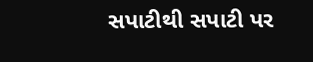સપાટીથી સપાટી પર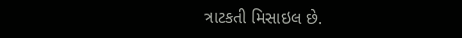ત્રાટકતી મિસાઇલ છે.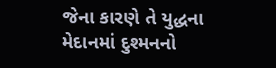જેના કારણે તે યુદ્ધના મેદાનમાં દુશ્મનનો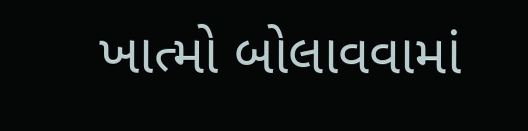ખાત્મો બોલાવવામાં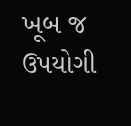ખૂબ જ ઉપયોગી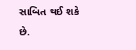સાબિત થઈ શકે છે.